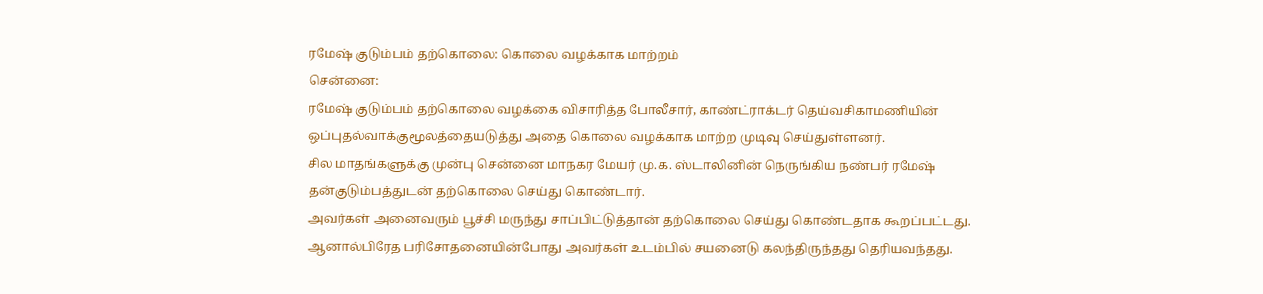ரமேஷ் குடும்பம் தற்கொலை: கொலை வழக்காக மாற்றம்
சென்னை:
ரமேஷ் குடும்பம் தற்கொலை வழக்கை விசாரித்த போலீசார், காண்ட்ராக்டர் தெய்வசிகாமணியின் ஒப்புதல்வாக்குமூலத்தையடுத்து அதை கொலை வழக்காக மாற்ற முடிவு செய்துள்ளனர்.
சில மாதங்களுக்கு முன்பு சென்னை மாநகர மேயர் மு.க. ஸ்டாலினின் நெருங்கிய நண்பர் ரமேஷ் தன்குடும்பத்துடன் தற்கொலை செய்து கொண்டார்.
அவர்கள் அனைவரும் பூச்சி மருந்து சாப்பிட்டுத்தான் தற்கொலை செய்து கொண்டதாக கூறப்பட்டது. ஆனால்பிரேத பரிசோதனையின்போது அவர்கள் உடம்பில் சயனைடு கலந்திருந்தது தெரியவந்தது.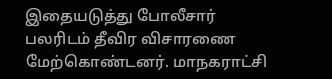இதையடுத்து போலீசார் பலரிடம் தீவிர விசாரணை மேற்கொண்டனர். மாநகராட்சி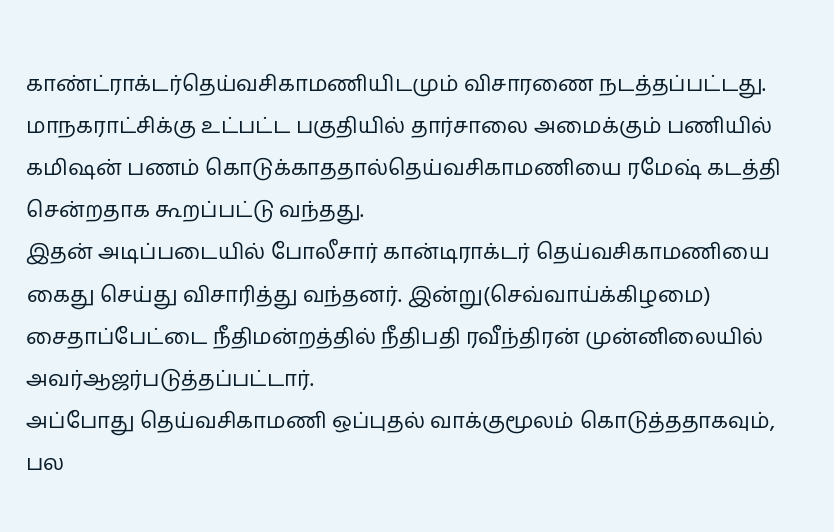காண்ட்ராக்டர்தெய்வசிகாமணியிடமும் விசாரணை நடத்தப்பட்டது.
மாநகராட்சிக்கு உட்பட்ட பகுதியில் தார்சாலை அமைக்கும் பணியில் கமிஷன் பணம் கொடுக்காததால்தெய்வசிகாமணியை ரமேஷ் கடத்தி சென்றதாக கூறப்பட்டு வந்தது.
இதன் அடிப்படையில் போலீசார் கான்டிராக்டர் தெய்வசிகாமணியை கைது செய்து விசாரித்து வந்தனர். இன்று(செவ்வாய்க்கிழமை) சைதாப்பேட்டை நீதிமன்றத்தில் நீதிபதி ரவீந்திரன் முன்னிலையில் அவர்ஆஜர்படுத்தப்பட்டார்.
அப்போது தெய்வசிகாமணி ஒப்புதல் வாக்குமூலம் கொடுத்ததாகவும், பல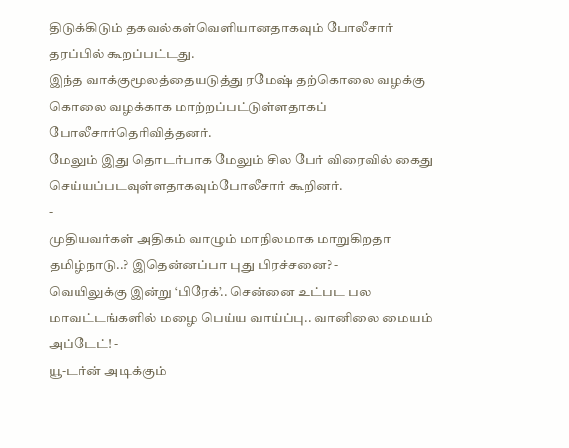திடுக்கிடும் தகவல்கள்வெளியானதாகவும் போலீசார் தரப்பில் கூறப்பட்டது.
இந்த வாக்குமூலத்தையடுத்து ரமேஷ் தற்கொலை வழக்கு கொலை வழக்காக மாற்றப்பட்டுள்ளதாகப் போலீசார்தெரிவித்தனர்.
மேலும் இது தொடர்பாக மேலும் சில பேர் விரைவில் கைது செய்யப்படவுள்ளதாகவும்போலீசார் கூறினர்.
-
முதியவர்கள் அதிகம் வாழும் மாநிலமாக மாறுகிறதா தமிழ்நாடு..? இதென்னப்பா புது பிரச்சனை? -
வெயிலுக்கு இன்று ‘பிரேக்’.. சென்னை உட்பட பல மாவட்டங்களில் மழை பெய்ய வாய்ப்பு.. வானிலை மையம் அப்டேட்! -
யூ-டர்ன் அடிக்கும்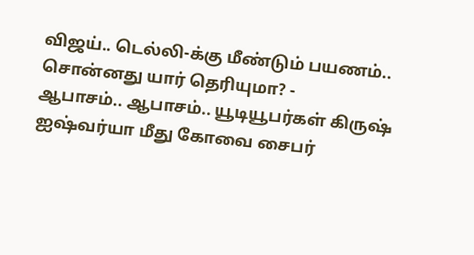விஜய்.. டெல்லி-க்கு மீண்டும் பயணம்.. சொன்னது யார் தெரியுமா? -
ஆபாசம்.. ஆபாசம்.. யூடியூபர்கள் கிருஷ் ஐஷ்வர்யா மீது கோவை சைபர்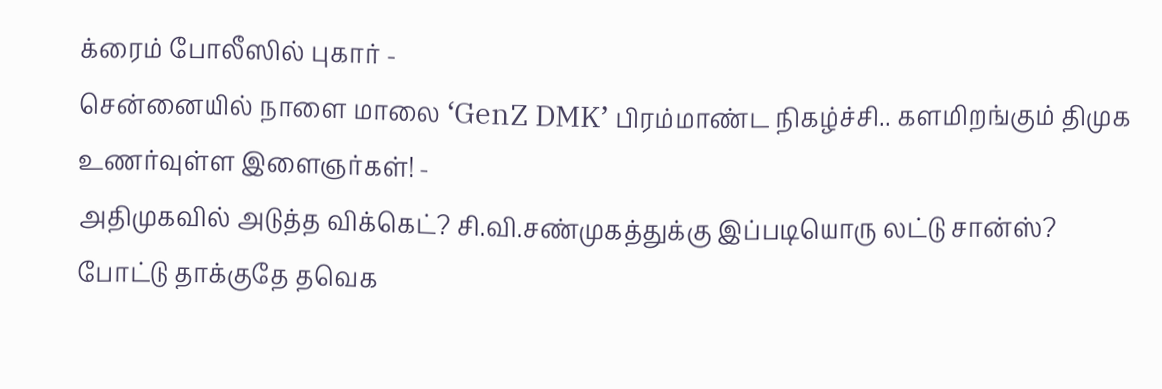க்ரைம் போலீஸில் புகார் -
சென்னையில் நாளை மாலை ‘GenZ DMK’ பிரம்மாண்ட நிகழ்ச்சி.. களமிறங்கும் திமுக உணர்வுள்ள இளைஞர்கள்! -
அதிமுகவில் அடுத்த விக்கெட்? சி.வி.சண்முகத்துக்கு இப்படியொரு லட்டு சான்ஸ்? போட்டு தாக்குதே தவெக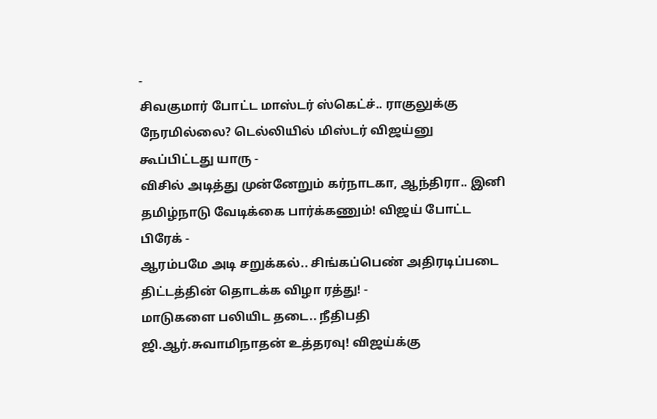-
சிவகுமார் போட்ட மாஸ்டர் ஸ்கெட்ச்.. ராகுலுக்கு நேரமில்லை? டெல்லியில் மிஸ்டர் விஜய்னு கூப்பிட்டது யாரு -
விசில் அடித்து முன்னேறும் கர்நாடகா, ஆந்திரா.. இனி தமிழ்நாடு வேடிக்கை பார்க்கணும்! விஜய் போட்ட பிரேக் -
ஆரம்பமே அடி சறுக்கல்.. சிங்கப்பெண் அதிரடிப்படை திட்டத்தின் தொடக்க விழா ரத்து! -
மாடுகளை பலியிட தடை.. நீதிபதி ஜி.ஆர்.சுவாமிநாதன் உத்தரவு! விஜய்க்கு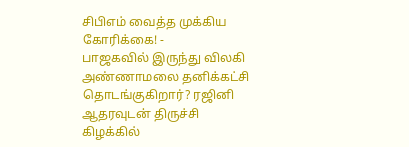சிபிஎம் வைத்த முக்கிய கோரிக்கை! -
பாஜகவில் இருந்து விலகி அண்ணாமலை தனிக்கட்சி தொடங்குகிறார்? ரஜினி ஆதரவுடன் திருச்சி கிழக்கில்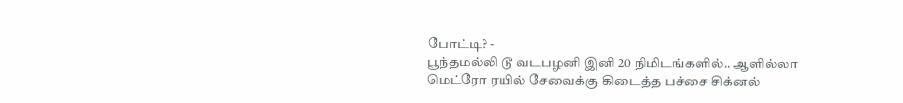போட்டி? -
பூந்தமல்லி டூ வடபழனி இனி 20 நிமிடங்களில்.. ஆளில்லா மெட்ரோ ரயில் சேவைக்கு கிடைத்த பச்சை சிக்னல்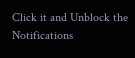Click it and Unblock the Notifications